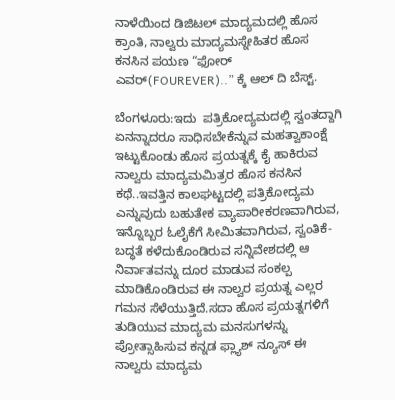ನಾಳೆಯಿಂದ ಡಿಜಿಟಲ್‌ ಮಾದ್ಯಮದಲ್ಲಿ ಹೊಸ ಕ್ರಾಂತಿ, ನಾಲ್ವರು ಮಾದ್ಯಮಸ್ನೇಹಿತರ ಹೊಸ ಕನಸಿನ ಪಯಣ “ಫೋರ್‌ ಎವರ್(FOUREVER)..” ಕ್ಕೆ ಆಲ್‌ ದಿ ಬೆಸ್ಟ್.

ಬೆಂಗಳೂರು:ಇದು  ಪತ್ರಿಕೋದ್ಯಮದಲ್ಲಿ ಸ್ವಂತದ್ದಾಗಿ ಏನನ್ನಾದರೂ ಸಾಧಿಸಬೇಕೆನ್ನುವ ಮಹತ್ವಾಕಾಂಕ್ಷೆ ಇಟ್ಟುಕೊಂಡು ಹೊಸ ಪ್ರಯತ್ನಕ್ಕೆ ಕೈ ಹಾಕಿರುವ ನಾಲ್ವರು ಮಾದ್ಯಮಮಿತ್ರರ ಹೊಸ ಕನಸಿನ ಕಥೆ..ಇವತ್ತಿನ ಕಾಲಘಟ್ಟದಲ್ಲಿ ಪತ್ರಿಕೋದ್ಯಮ ಎನ್ನುವುದು ಬಹುತೇಕ ವ್ಯಾಪಾರೀಕರಣವಾಗಿರುವ, ಇನ್ನೊಬ್ಬರ ಓಲೈಕೆಗೆ ಸೀಮಿತವಾಗಿರುವ, ಸ್ವಂತಿಕೆ-ಬದ್ಧತೆ ಕಳೆದುಕೊಂಡಿರುವ ಸನ್ನಿವೇಶದಲ್ಲಿ ಆ ನಿರ್ವಾತವನ್ನು ದೂರ ಮಾಡುವ ಸಂಕಲ್ಪ ಮಾಡಿಕೊಂಡಿರುವ ಈ ನಾಲ್ವರ ಪ್ರಯತ್ನ ಎಲ್ಲರ ಗಮನ ಸೆಳೆಯುತ್ತಿದೆ.ಸದಾ ಹೊಸ ಪ್ರಯತ್ನಗಳಿಗೆ ತುಡಿಯುವ ಮಾದ್ಯಮ ಮನಸುಗಳನ್ನು ಪ್ರೋತ್ಸಾಹಿಸುವ ಕನ್ನಡ ಫ್ಲ್ಯಾಶ್‌ ನ್ಯೂಸ್‌ ಈ ನಾಲ್ವರು ಮಾದ್ಯಮ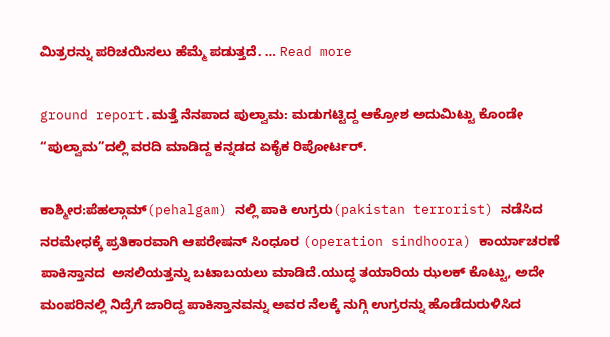ಮಿತ್ರರನ್ನು ಪರಿಚಯಿಸಲು ಹೆಮ್ಮೆ ಪಡುತ್ತದೆ. … Read more

ground report.ಮತ್ತೆ ನೆನಪಾದ ಪುಲ್ವಾಮ: ಮಡುಗಟ್ಟಿದ್ದ ಆಕ್ರೋಶ ಅದುಮಿಟ್ಟು ಕೊಂಡೇ “ಪುಲ್ವಾಮ”ದಲ್ಲಿ ವರದಿ ಮಾಡಿದ್ದ ಕನ್ನಡದ ಏಕೈಕ ರಿಪೋರ್ಟರ್.

ಕಾಶ್ಮೀರ:ಪೆಹಲ್ಗಾಮ್(pehalgam) ನಲ್ಲಿ ಪಾಕಿ ಉಗ್ರರು(pakistan terrorist) ನಡೆಸಿದ ನರಮೇಧಕ್ಕೆ ಪ್ರತಿಕಾರವಾಗಿ ಆಪರೇಷನ್ ಸಿಂಧೂರ (operation sindhoora) ಕಾರ್ಯಾಚರಣೆ ಪಾಕಿಸ್ತಾನದ  ಅಸಲಿಯತ್ತನ್ನು ಬಟಾಬಯಲು ಮಾಡಿದೆ.ಯುದ್ಧ ತಯಾರಿಯ ಝಲಕ್ ಕೊಟ್ಟು, ಅದೇ ಮಂಪರಿನಲ್ಲಿ ನಿದ್ರೆಗೆ ಜಾರಿದ್ದ ಪಾಕಿಸ್ತಾನವನ್ನು ಅವರ ನೆಲಕ್ಕೆ ನುಗ್ಗಿ ಉಗ್ರರನ್ನು ಹೊಡೆದುರುಳಿಸಿದ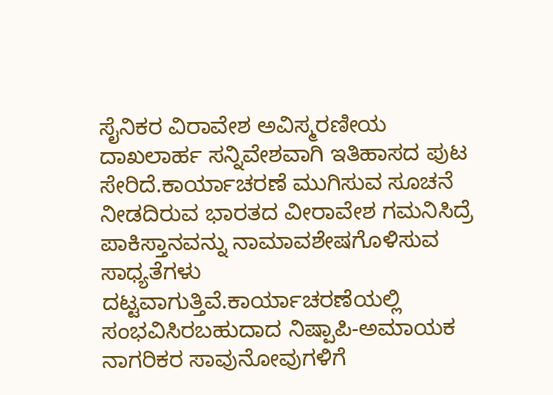ಸೈನಿಕರ ವಿರಾವೇಶ ಅವಿಸ್ಮರಣೀಯ ದಾಖಲಾರ್ಹ ಸನ್ನಿವೇಶವಾಗಿ ಇತಿಹಾಸದ ಪುಟ ಸೇರಿದೆ.ಕಾರ್ಯಾಚರಣೆ ಮುಗಿಸುವ ಸೂಚನೆ ನೀಡದಿರುವ ಭಾರತದ ವೀರಾವೇಶ ಗಮನಿಸಿದ್ರೆ ಪಾಕಿಸ್ತಾನವನ್ನು ನಾಮಾವಶೇಷಗೊಳಿಸುವ ಸಾಧ್ಯತೆಗಳು ದಟ್ಟವಾಗುತ್ತಿವೆ.ಕಾರ್ಯಾಚರಣೆಯಲ್ಲಿ ಸಂಭವಿಸಿರಬಹುದಾದ ನಿಷ್ಪಾಪಿ-ಅಮಾಯಕ ನಾಗರಿಕರ ಸಾವುನೋವುಗಳಿಗೆ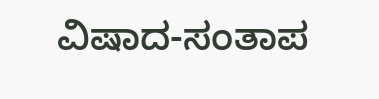ವಿಷಾದ-ಸಂತಾಪ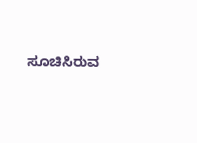ಸೂಚಿಸಿರುವ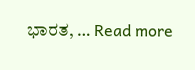ಭಾರತ, … Read more